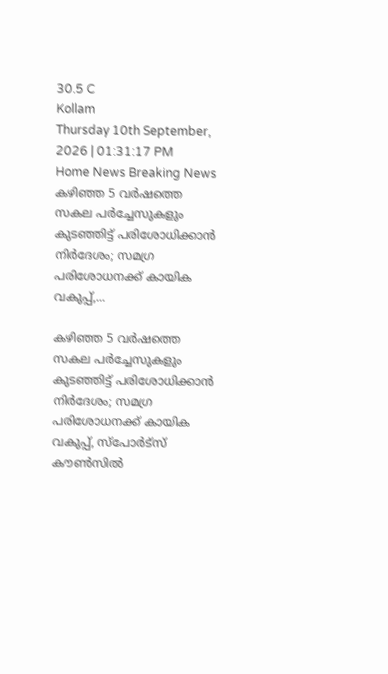30.5 C
Kollam
Thursday 10th September, 2026 | 01:31:17 PM
Home News Breaking News കഴിഞ്ഞ 5 വർഷത്തെ സകല പർച്ചേസുകളും കുടഞ്ഞിട്ട് പരിശോധിക്കാൻ നിർദേശം; സമഗ്ര പരിശോധനക്ക് കായിക വകുപ്പ്,...

കഴിഞ്ഞ 5 വർഷത്തെ സകല പർച്ചേസുകളും കുടഞ്ഞിട്ട് പരിശോധിക്കാൻ നിർദേശം; സമഗ്ര പരിശോധനക്ക് കായിക വകുപ്പ്, സ്പോർട്സ് കൗൺസിൽ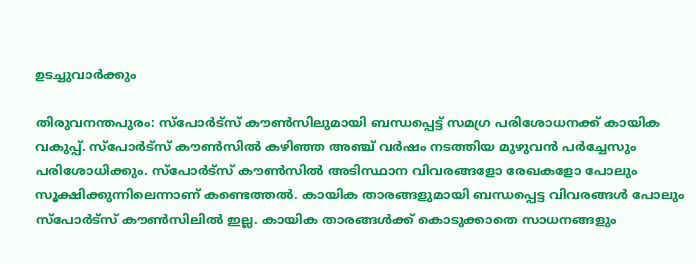ഉടച്ചുവാർക്കും

തിരുവനന്തപുരം: സ്പോർട്സ് കൗൺസിലുമായി ബന്ധപ്പെട്ട് സമഗ്ര പരിശോധനക്ക് കായിക വകുപ്പ്. സ്പോർട്സ് കൗൺസിൽ കഴിഞ്ഞ അഞ്ച് വർഷം നടത്തിയ മുഴുവൻ പർച്ചേസും പരിശോധിക്കും. സ്പോർട്സ് കൗൺസിൽ അടിസ്ഥാന വിവരങ്ങളോ രേഖകളോ പോലും സൂക്ഷിക്കുന്നിലെന്നാണ് കണ്ടെത്തൽ. കായിക താരങ്ങളുമായി ബന്ധപ്പെട്ട വിവരങ്ങൾ പോലും സ്പോർട്സ് കൗൺസിലിൽ ഇല്ല. കായിക താരങ്ങൾക്ക് കൊടുക്കാതെ സാധനങ്ങളും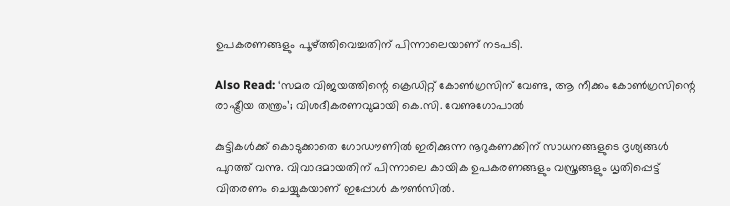ഉപകരണങ്ങളും പൂഴ്ത്തിവെച്ചതിന് പിന്നാലെയാണ് നടപടി.

Also Read: ‘സമര വിജയത്തിന്റെ ക്രെഡിറ്റ് കോൺഗ്രസിന് വേണ്ട, ആ നീക്കം കോൺഗ്രസിന്റെ രാഷ്ട്രീയ തന്ത്രം’; വിശദീകരണവുമായി കെ.സി. വേണുഗോപാൽ

കുട്ടികൾക്ക് കൊടുക്കാതെ ഗോഡൗണിൽ ഇരിക്കുന്ന നൂറുകണക്കിന് സാധനങ്ങളുടെ ദൃശ്യങ്ങൾ പുറത്ത് വന്നു. വിവാദമായതിന് പിന്നാലെ കായിക ഉപകരണങ്ങളും വസ്ത്രങ്ങളും ധൃതിപ്പെട്ട് വിതരണം ചെയ്യുകയാണ് ഇപ്പോൾ കൗൺസിൽ.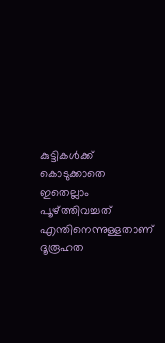കുട്ടികൾക്ക് കൊടുക്കാതെ ഇതെല്ലാം പൂഴ്ത്തിവച്ചത് എന്തിനെന്നുള്ളതാണ് ദൂരൂഹത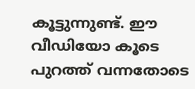കൂട്ടുന്നുണ്ട്. ഈ വീഡിയോ കൂടെ പുറത്ത് വന്നതോടെ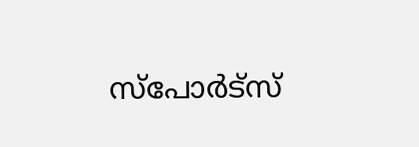സ്പോർട്സ്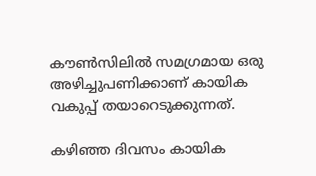കൗൺസിലിൽ സമഗ്രമായ ഒരു അഴിച്ചുപണിക്കാണ് കായിക വകുപ്പ് തയാറെടുക്കുന്നത്.

കഴിഞ്ഞ ദിവസം കായിക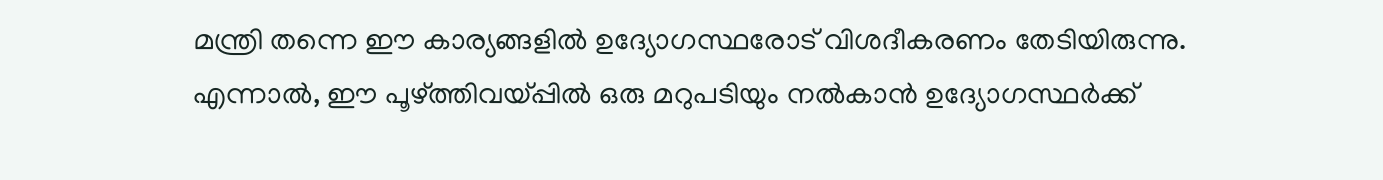മന്ത്രി തന്നെ ഈ കാര്യങ്ങളിൽ ഉദ്യോഗസ്ഥരോട് വിശദീകരണം തേടിയിരുന്നു. എന്നാല്‍, ഈ പൂഴ്ത്തിവയ്പ്പിൽ ഒരു മറുപടിയും നൽകാൻ ഉദ്യോഗസ്ഥർക്ക്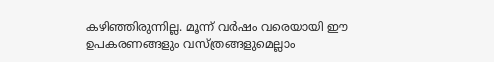കഴിഞ്ഞിരുന്നില്ല. മൂന്ന് വർഷം വരെയായി ഈ ഉപകരണങ്ങളും വസ്ത്രങ്ങളുമെല്ലാം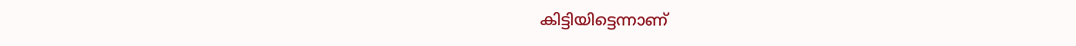കിട്ടിയിട്ടെന്നാണ്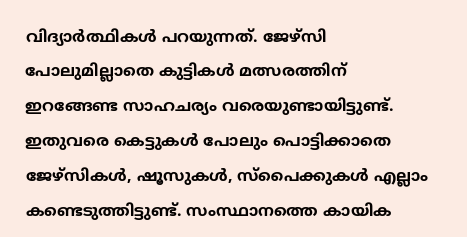വിദ്യാര്‍ത്ഥികൾ പറയുന്നത്. ജേഴ്സി പോലുമില്ലാതെ കുട്ടികൾ മത്സരത്തിന് ഇറങ്ങേണ്ട സാഹചര്യം വരെയുണ്ടായിട്ടുണ്ട്. ഇതുവരെ കെട്ടുകൾ പോലും പൊട്ടിക്കാതെ ജേഴ്സികൾ, ഷൂസുകൾ, സ്പൈക്കുകൾ എല്ലാം കണ്ടെടുത്തിട്ടുണ്ട്. സംസ്ഥാനത്തെ കായിക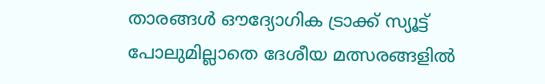താരങ്ങൾ ഔദ്യോഗിക ട്രാക്ക് സ്യൂട്ട് പോലുമില്ലാതെ ദേശീയ മത്സരങ്ങളിൽ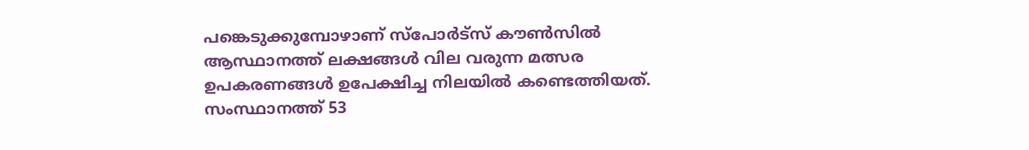പങ്കെടുക്കുമ്പോഴാണ് സ്പോർട്സ് കൗൺസിൽ ആസ്ഥാനത്ത് ലക്ഷങ്ങൾ വില വരുന്ന മത്സര ഉപകരണങ്ങൾ ഉപേക്ഷിച്ച നിലയിൽ കണ്ടെത്തിയത്. സംസ്ഥാനത്ത് 53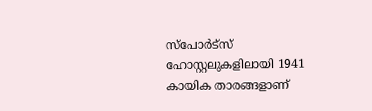സ്പോർട്സ് ഹോസ്റ്റലുകളിലായി 1941 കായിക താരങ്ങളാണ്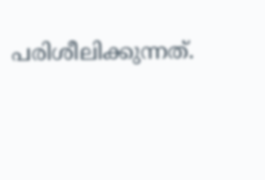പരിശീലിക്കുന്നത്.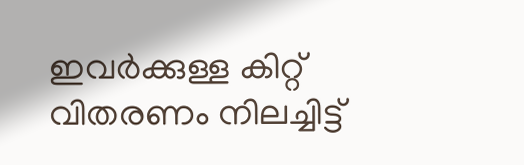ഇവർക്കുള്ള കിറ്റ് വിതരണം നിലച്ചിട്ട്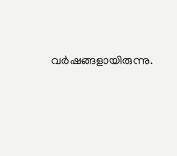വർഷങ്ങളായിരുന്നു.